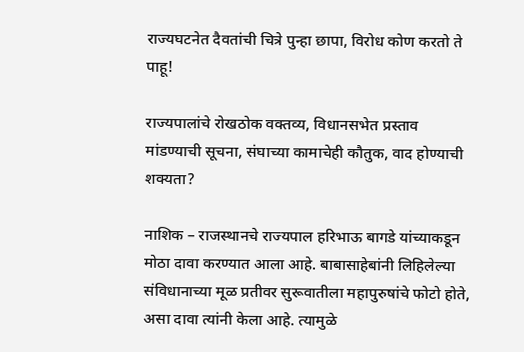राज्यघटनेत दैवतांची चित्रे पुन्हा छापा, विरोध कोण करतो ते पाहू!

राज्यपालांचे रोखठोक वक्तव्य, विधानसभेत प्रस्ताव मांडण्याची सूचना, संघाच्या कामाचेही कौतुक, वाद होण्याची शक्यता?

नाशिक – राजस्थानचे राज्यपाल हरिभाऊ बागडे यांच्याकडून मोठा दावा करण्यात आला आहे. बाबासाहेबांनी लिहिलेल्या संविधानाच्या मूळ प्रतीवर सुरूवातीला महापुरुषांचे फोटो होते, असा दावा त्यांनी केला आहे. त्यामुळे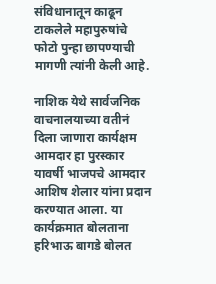संविधानातून काढून टाकलेले महापुरुषांचे फोटो पुन्हा छापण्याची मागणी त्यांनी केली आहे.

नाशिक येथे सार्वजनिक वाचनालयाच्या वतीनं दिला जाणारा कार्यक्षम आमदार हा पुरस्कार यावर्षी भाजपचे आमदार आशिष शेलार यांना प्रदान करण्यात आला. या कार्यक्रमात बोलताना हरिभाऊ बागडे बोलत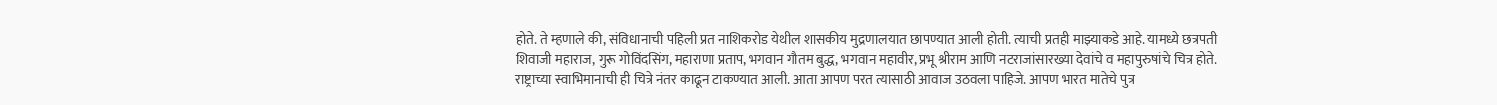होते. ते म्हणाले की, संविधानाची पहिली प्रत नाशिकरोड येथील शासकीय मुद्रणालयात छापण्यात आली होती. त्याची प्रतही माझ्याकडे आहे. यामध्ये छत्रपती शिवाजी महाराज, गुरू गोविंदसिंग, महाराणा प्रताप, भगवान गौतम बुद्ध, भगवान महावीर, प्रभू श्रीराम आणि नटराजांसारख्या देवांचे व महापुरुषांचे चित्र होते. राष्ट्राच्या स्वाभिमानाची ही चित्रे नंतर काढून टाकण्यात आली. आता आपण परत त्यासाठी आवाज उठवला पाहिजे. आपण भारत मातेचे पुत्र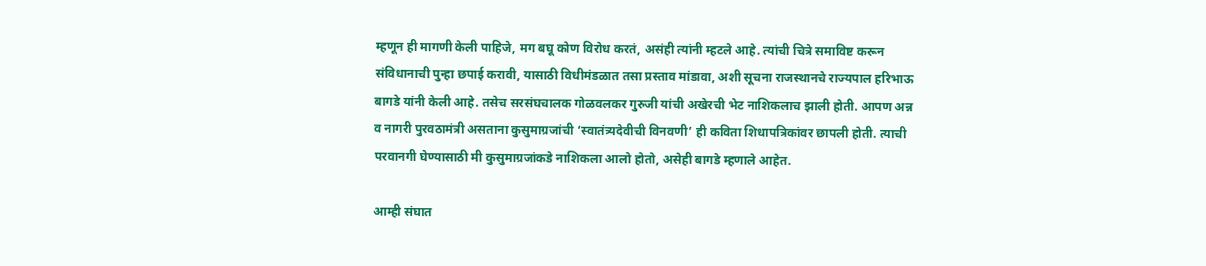म्हणून ही मागणी केली पाहिजे, मग बघू कोण विरोध करतं, असंही त्यांनी म्हटले आहे. त्यांची चित्रे समाविष्ट करून संविधानाची पुन्हा छपाई करावी, यासाठी विधीमंडळात तसा प्रस्ताव मांडावा, अशी सूचना राजस्थानचे राज्यपाल हरिभाऊ बागडे यांनी केली आहे. तसेच सरसंघचालक गोळवलकर गुरुजी यांची अखेरची भेट नाशिकलाच झाली होती. आपण अन्न व नागरी पुरवठामंत्री असताना कुसुमाग्रजांची ‘स्वातंत्र्यदेवीची विनवणी’ ही कविता शिधापत्रिकांवर छापली होती. त्याची परवानगी घेण्यासाठी मी कुसुमाग्रजांकडे नाशिकला आलो होतो, असेही बागडे म्हणाले आहेत.

आम्ही संघात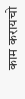काम करायचो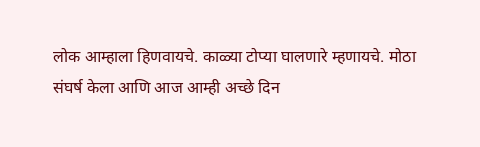लोक आम्हाला हिणवायचे. काळ्या टोप्या घालणारे म्हणायचे. मोठा संघर्ष केला आणि आज आम्ही अच्छे दिन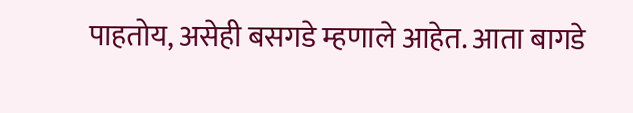पाहतोय, असेही बसगडे म्हणाले आहेत. आता बागडे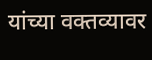यांच्या वक्तव्यावर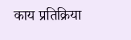काय प्रतिक्रिया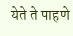येते ते पाहणे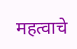महत्वाचे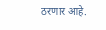ठरणार आहे.